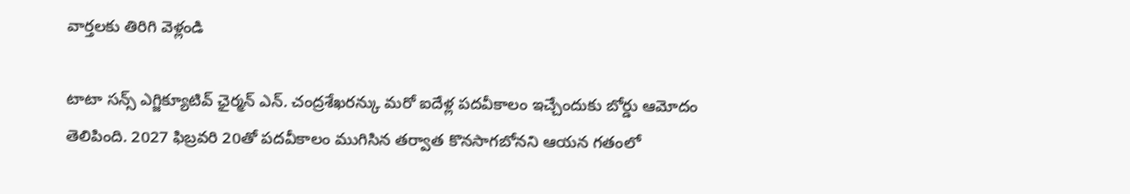వార్తలకు తిరిగి వెళ్లండి

టాటా సన్స్ ఎగ్జిక్యూటివ్ ఛైర్మన్ ఎన్. చంద్రశేఖరన్కు మరో ఐదేళ్ల పదవీకాలం ఇచ్చేందుకు బోర్డు ఆమోదం తెలిపింది. 2027 ఫిబ్రవరి 20తో పదవీకాలం ముగిసిన తర్వాత కొనసాగబోనని ఆయన గతంలో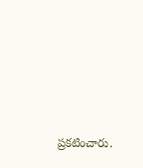ప్రకటించారు.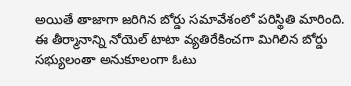అయితే తాజాగా జరిగిన బోర్డు సమావేశంలో పరిస్థితి మారింది.
ఈ తీర్మానాన్ని నోయెల్ టాటా వ్యతిరేకించగా మిగిలిన బోర్డు సభ్యులంతా అనుకూలంగా ఓటు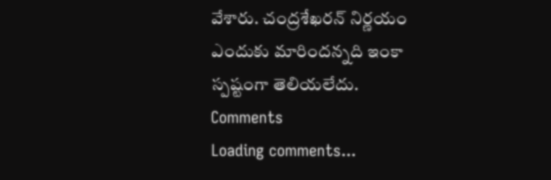వేశారు. చంద్రశేఖరన్ నిర్ణయం ఎందుకు మారిందన్నది ఇంకా స్పష్టంగా తెలియలేదు.
Comments
Loading comments...